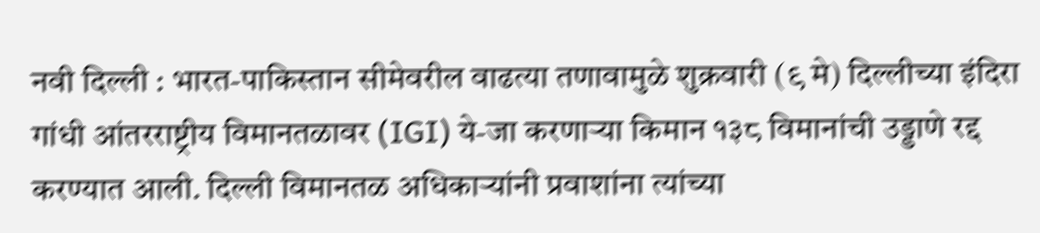नवी दिल्ली : भारत-पाकिस्तान सीमेवरील वाढत्या तणावामुळे शुक्रवारी (९ मे) दिल्लीच्या इंदिरा गांधी आंतरराष्ट्रीय विमानतळावर (IGI) ये-जा करणाऱ्या किमान १३८ विमानांची उड्डाणे रद्द करण्यात आली. दिल्ली विमानतळ अधिकाऱ्यांनी प्रवाशांना त्यांच्या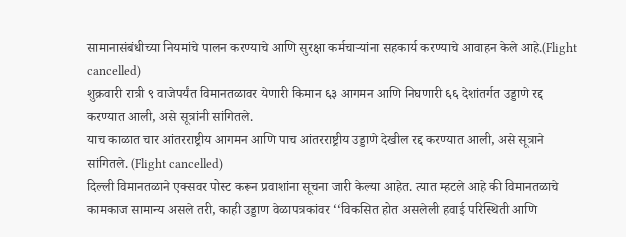सामानासंबंधीच्या नियमांचे पालन करण्याचे आणि सुरक्षा कर्मचाऱ्यांना सहकार्य करण्याचे आवाहन केले आहे.(Flight cancelled)
शुक्रवारी रात्री ९ वाजेपर्यंत विमानतळावर येणारी किमान ६३ आगमन आणि निघणारी ६६ देशांतर्गत उड्डाणे रद्द करण्यात आली, असे सूत्रांनी सांगितले.
याच काळात चार आंतरराष्ट्रीय आगमन आणि पाच आंतरराष्ट्रीय उड्डाणे देखील रद्द करण्यात आली, असे सूत्राने सांगितले. (Flight cancelled)
दिल्ली विमानतळाने एक्सवर पोस्ट करून प्रवाशांना सूचना जारी केल्या आहेत. त्यात म्हटले आहे की विमानतळाचे कामकाज सामान्य असले तरी, काही उड्डाण वेळापत्रकांवर ‘‘विकसित होत असलेली हवाई परिस्थिती आणि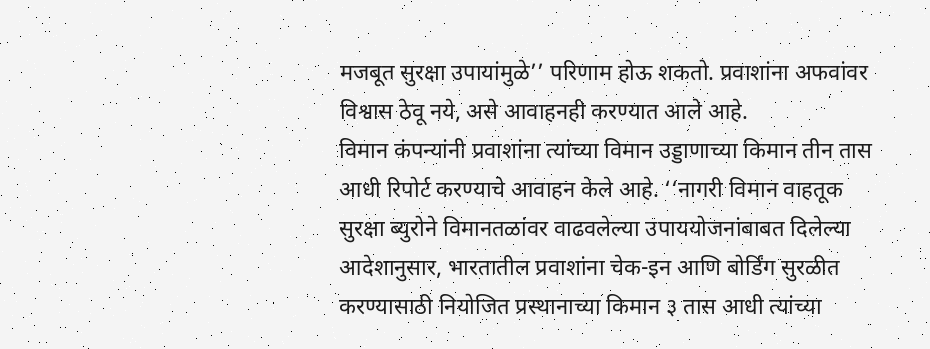मजबूत सुरक्षा उपायांमुळे’’ परिणाम होऊ शकतो. प्रवाशांना अफवांवर विश्वास ठेवू नये, असे आवाहनही करण्यात आले आहे.
विमान कंपन्यांनी प्रवाशांना त्यांच्या विमान उड्डाणाच्या किमान तीन तास आधी रिपोर्ट करण्याचे आवाहन केले आहे. ‘‘नागरी विमान वाहतूक सुरक्षा ब्युरोने विमानतळांवर वाढवलेल्या उपाययोजनांबाबत दिलेल्या आदेशानुसार, भारतातील प्रवाशांना चेक-इन आणि बोर्डिंग सुरळीत करण्यासाठी नियोजित प्रस्थानाच्या किमान ३ तास आधी त्यांच्या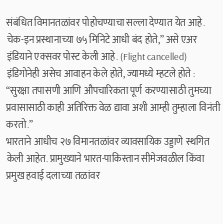संबंधित विमानतळांवर पोहोचण्याचा सल्ला देण्यात येत आहे. चेक-इन प्रस्थानाच्या ७५ मिनिटे आधी बंद होते,’’ असे एअर इंडियाने एक्सवर पोस्ट केली आहे. (Flight cancelled)
इंडिगोनेही असेच आवाहन केले होते, ज्यामध्ये म्हटले होते : “सुरक्षा तपासणी आणि औपचारिकता पूर्ण करण्यासाठी तुमच्या प्रवासासाठी काही अतिरिक्त वेळ द्यावा अशी आम्ही तुम्हाला विनंती करतो.”
भारताने आधीच २७ विमानतळांवर व्यावसायिक उड्डाणे स्थगित केली आहेत. प्रामुख्याने भारत-पाकिस्तान सीमेजवळील किंवा प्रमुख हवाई दलाच्या तळांवर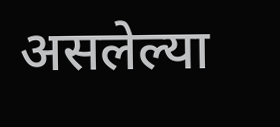असलेल्या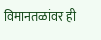विमानतळांवर ही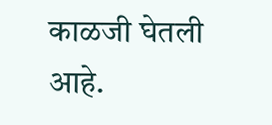काळजी घेतली आहे.